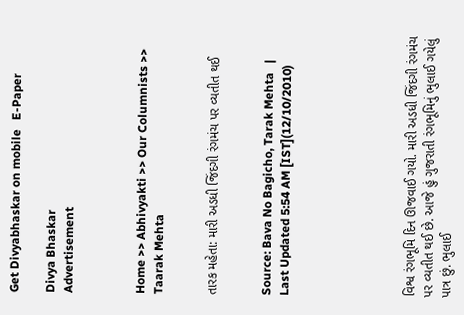Get Divyabhaskar on mobile   E-Paper

Divya Bhaskar
Advertisement



Home >> Abhivyakti >> Our Columnists >> Taarak Mehta


તારક મહેતા: મારી અડધી જિંદગી રંગમંચ પર વ્યતીત થઈ


Source: Bava No Bagicho, Tarak Mehta   |   Last Updated 5:54 AM [IST](12/10/2010)






વિશ્વ રંગભૂમિ દિન ઊજવાઈ ગયો. મારી અડધી જિંદગી રંગમંચ પર વ્યતીત થઈ છે. આજે હું ગુજરાતી રંગભૂમિનું ભુલાઈ ગયેલું પાત્ર છું. ભુલાઈ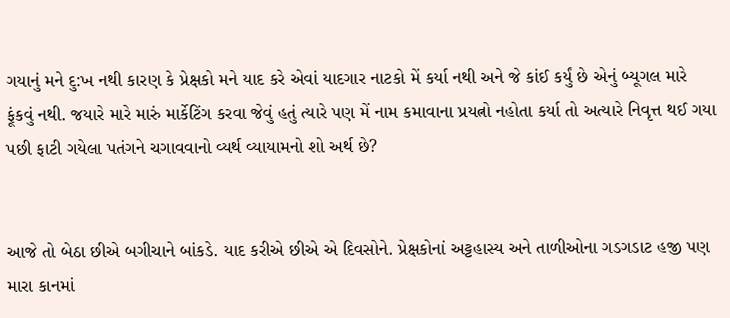ગયાનું મને દુ:ખ નથી કારણ કે પ્રેક્ષકો મને યાદ કરે એવાં યાદગાર નાટકો મેં કર્યા નથી અને જે કાંઈ કર્યું છે એનું બ્યૂગલ મારે ફૂંકવું નથી. જયારે મારે મારું માર્કેટિંગ કરવા જેવું હતું ત્યારે પણ મેં નામ કમાવાના પ્રયત્નો નહોતા કર્યા તો અત્યારે નિવૃત્ત થઈ ગયા પછી ફાટી ગયેલા પતંગને ચગાવવાનો વ્યર્થ વ્યાયામનો શો અર્થ છે?


આજે તો બેઠા છીએ બગીચાને બાંકડે. યાદ કરીએ છીએ એ દિવસોને. પ્રેક્ષકોનાં અટ્ટહાસ્ય અને તાળીઓના ગડગડાટ હજી પણ મારા કાનમાં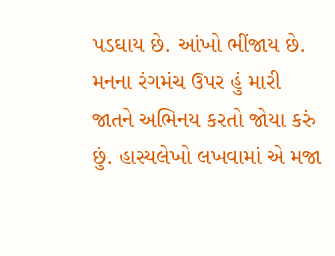પડઘાય છે. આંખો ભીંજાય છે. મનના રંગમંચ ઉપર હું મારી જાતને અભિનય કરતો જોયા કરું છું. હાસ્યલેખો લખવામાં એ મજા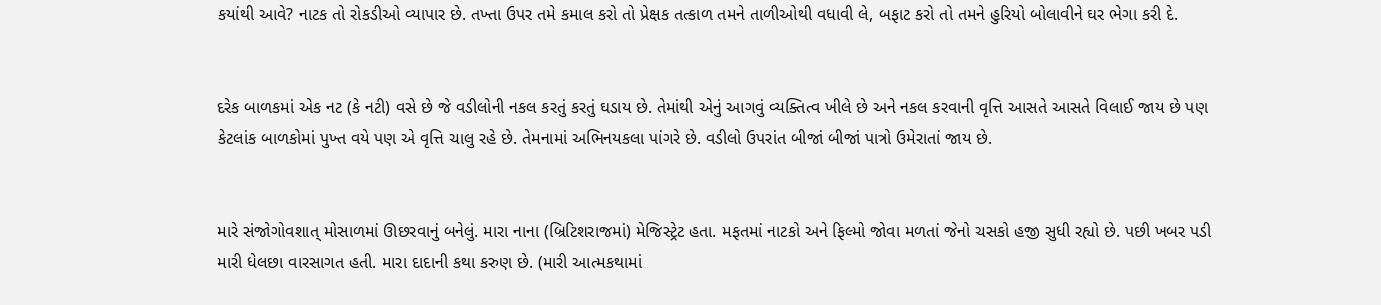કયાંથી આવે? નાટક તો રોકડીઓ વ્યાપાર છે. તખ્તા ઉપર તમે કમાલ કરો તો પ્રેક્ષક તત્કાળ તમને તાળીઓથી વધાવી લે, બફાટ કરો તો તમને હુરિયો બોલાવીને ઘર ભેગા કરી દે.


દરેક બાળકમાં એક નટ (કે નટી) વસે છે જે વડીલોની નકલ કરતું કરતું ઘડાય છે. તેમાંથી એનું આગવું વ્યક્તિત્વ ખીલે છે અને નકલ કરવાની વૃત્તિ આસતે આસતે વિલાઈ જાય છે પણ કેટલાંક બાળકોમાં પુખ્ત વયે પણ એ વૃત્તિ ચાલુ રહે છે. તેમનામાં અભિનયકલા પાંગરે છે. વડીલો ઉપરાંત બીજાં બીજાં પાત્રો ઉમેરાતાં જાય છે.


મારે સંજોગોવશાત્ મોસાળમાં ઊછરવાનું બનેલું. મારા નાના (બ્રિટિશરાજમાં) મેજિસ્ટ્રેટ હતા. મફતમાં નાટકો અને ફિલ્મો જોવા મળતાં જેનો ચસકો હજી સુધી રહ્યો છે. પછી ખબર પડી મારી ધેલછા વારસાગત હતી. મારા દાદાની કથા કરુણ છે. (મારી આત્મકથામાં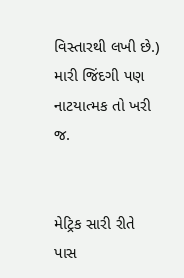વિસ્તારથી લખી છે.) મારી જિંદગી પણ નાટયાત્મક તો ખરી જ.


મેટ્રિક સારી રીતે પાસ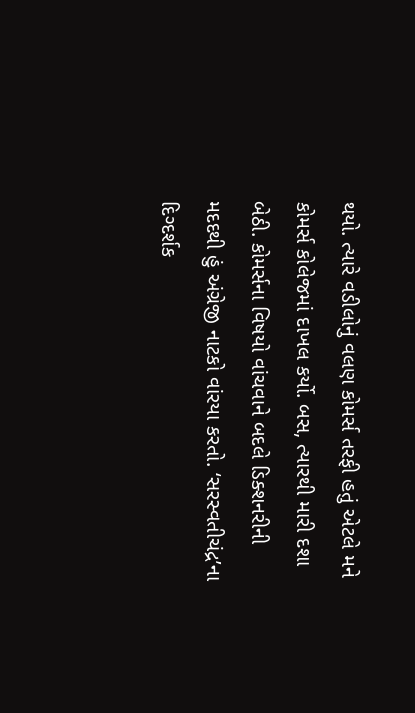થયો. ત્યારે વડીલોનું વલણ કોમર્સ તરફી હતું એટલે મને કોમર્સ કોલેજમાં દાખલ કર્યો. બસ, ત્યારથી મારી દશા બેઠી. કોમર્સના વિષયો વાંચવાને બદલે ડિક્શનરીની મદદથી હું અંગ્રેજી નાટકો વાંરયા કરતો. ‘સરસ્વતીચંદ્ર’ના દિગ્દર્શક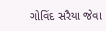ગોવિંદ સરૈયા જેવા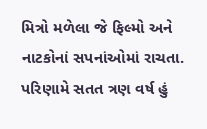મિત્રો મળેલા જે ફિલ્મો અને નાટકોનાં સપનાંઓમાં રાચતા. પરિણામે સતત ત્રણ વર્ષ હું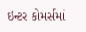ઇન્ટર કોમર્સમાં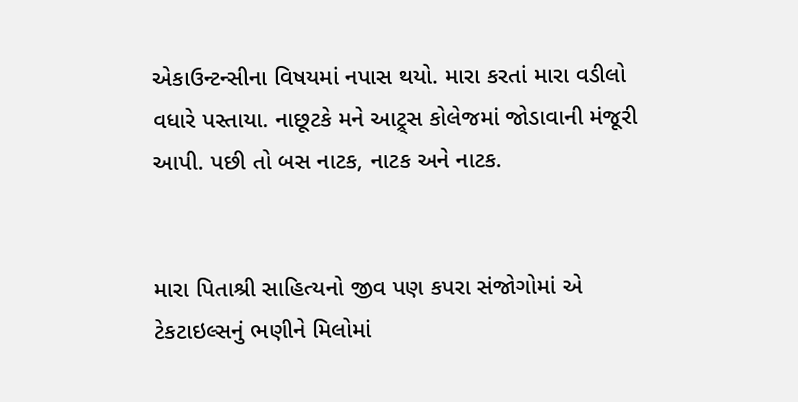એકાઉન્ટન્સીના વિષયમાં નપાસ થયો. મારા કરતાં મારા વડીલો વધારે પસ્તાયા. નાછૂટકે મને આટ્ર્સ કોલેજમાં જોડાવાની મંજૂરી આપી. પછી તો બસ નાટક, નાટક અને નાટક.


મારા પિતાશ્રી સાહિત્યનો જીવ પણ કપરા સંજોગોમાં એ ટેકટાઇલ્સનું ભણીને મિલોમાં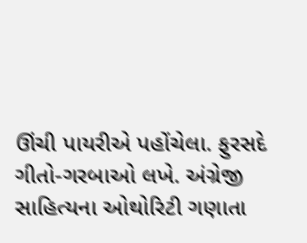ઊંચી પાયરીએ પહોંચેલા. ફુરસદે ગીતો-ગરબાઓ લખે. અંગ્રેજી સાહિત્યના ઓથોરિટી ગણાતા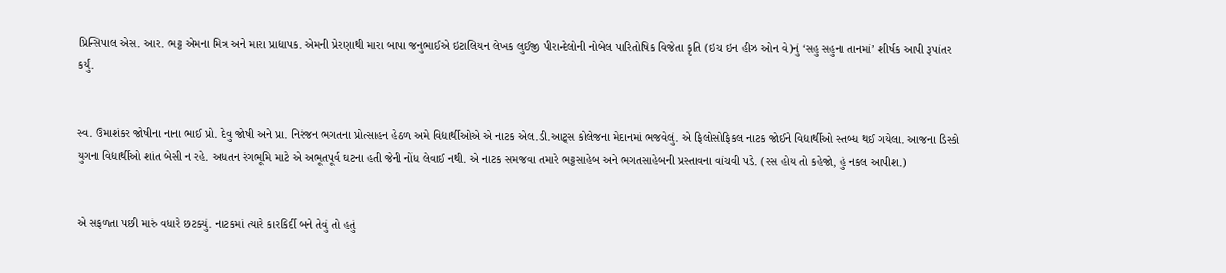પ્રિન્સિપાલ એસ. આર. ભટ્ટ એમના મિત્ર અને મારા પ્રાદ્યાપક. એમની પ્રેરણાથી મારા બાપા જનુભાઈએ ઇટાલિયન લેખક લુઈજી પીરાન્દેલોની નોબેલ પારિતોષિક વિજેતા કૃતિ (ઇચ ઇન હીઝ ઓન વે)નું ‘સહુ સહુના તાનમાં’ શીર્ષક આપી રૂપાંતર કર્યું.


સ્વ. ઉમાશંકર જોષીના નાના ભાઈ પ્રો. દેવુ જોષી અને પ્રા. નિરંજન ભગતના પ્રોત્સાહન હેઠળ અમે વિદ્યાર્થીઓએ એ નાટક એલ.ડી.આટ્ર્સ કોલેજના મેદાનમાં ભજવેલું. એ ફિલોસોફિકલ નાટક જોઈને વિદ્યાર્થીઓ સ્તબ્ધ થઈ ગયેલા. આજના ડિસ્કો યુગના વિદ્યાર્થીઓ શાંત બેસી ન રહે. અધતન રંગભૂમિ માટે એ અભૂતપૂર્વ ઘટના હતી જેની નોંધ લેવાઈ નથી. એ નાટક સમજવા તમારે ભટ્ટસાહેબ અને ભગતસાહેબની પ્રસ્તાવના વાંચવી પડે. (રસ હોય તો કહેજો, હું નકલ આપીશ.)


એ સફળતા પછી મારું વધારે છટક્યું. નાટકમાં ત્યારે કારકિર્દી બને તેવું તો હતું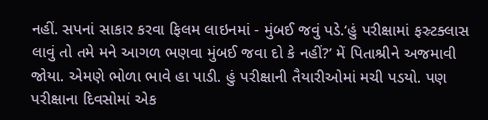નહીં. સપનાં સાકાર કરવા ફિલમ લાઇનમાં - મુંબઈ જવું પડે.‘હું પરીક્ષામાં ફસ્ર્ટક્લાસ લાવું તો તમે મને આગળ ભણવા મુંબઈ જવા દો કે નહીં?’ મેં પિતાશ્રીને અજમાવી જોયા. એમણે ભોળા ભાવે હા પાડી. હું પરીક્ષાની તૈયારીઓમાં મચી પડયો. પણ પરીક્ષાના દિવસોમાં એક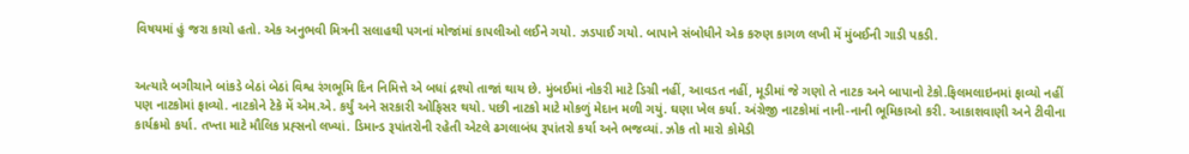વિષયમાં હું જરા કાચો હતો. એક અનુભવી મિત્રની સલાહથી પગનાં મોજાંમાં કાપલીઓ લઈને ગયો. ઝડપાઈ ગયો. બાપાને સંબોધીને એક કરુણ કાગળ લખી મેં મુંબઈની ગાડી પકડી.


અત્યારે બગીચાને બાંકડે બેઠાં બેઠાં વિશ્વ રંગભૂમિ દિન નિમિત્તે એ બધાં દ્રશ્યો તાજાં થાય છે. મુંબઈમાં નોકરી માટે ડિગ્રી નહીં, આવડત નહીં, મૂડીમાં જે ગણો તે નાટક અને બાપાનો ટેકો.ફિલમલાઇનમાં ફાવ્યો નહીં પણ નાટકોમાં ફાવ્યો. નાટકોને ટેકે મેં એમ.એ. કર્યું અને સરકારી ઓફિસર થયો. પછી નાટકો માટે મોકળું મેદાન મળી ગયું. ઘણા ખેલ કર્યા. અંગ્રેજી નાટકોમાં નાની-નાની ભૂમિકાઓ કરી. આકાશવાણી અને ટીવીના કાર્યક્રમો કર્યા. તખ્તા માટે મૌલિક પ્રહ્સનો લખ્યાં. ડિમાન્ડ રૂપાંતરોની રહેતી એટલે ઢગલાબંધ રૂપાંતરો કર્યા અને ભજવ્યાં. ઝોક તો મારો કોમેડી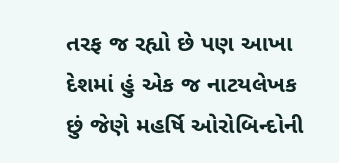તરફ જ રહ્યો છે પણ આખા દેશમાં હું એક જ નાટયલેખક છું જેણે મહર્ષિ ઓરોબિન્દોની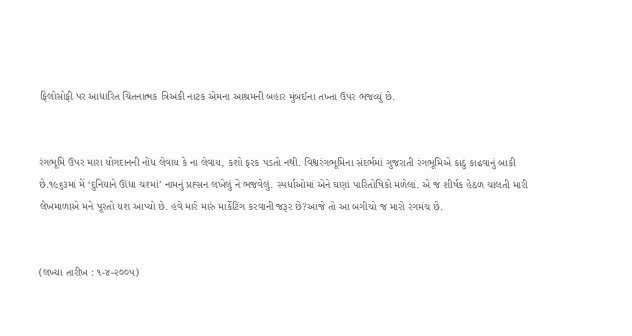ફિલોસોફી પર આધારિત ચિંતનાત્મક ત્રિઅંકી નાટક એમના આશ્રમની બહાર મુંબઈના તખ્તા ઉપર ભજવ્યું છે.


રંગભૂમિ ઉપર મારા યોગદાનની નોંધ લેવાય કે ના લેવાય, કશો ફરક પડતો નથી. વિશ્વરંગભૂમિના સંદર્ભમાં ગુજરાતી રંગભૂમિએ કાઠું કાઢવાનું બાકી છે.૧૯૬૩માં મેં ‘દુનિયાને ઊંધા ચશ્માં’ નામનું પ્રહ્સન લખેલું ને ભજવેલું. સ્પર્ધાઓમાં એને ઘણાં પારિતોષિકો મળેલાં. એ જ શીર્ષક હેઠળ ચાલતી મારી લેખમાળાએ મને પૂરતો યશ આપ્યો છે. હવે મારે મારું માર્કેટિંગ કરવાની જરૂર છે?આજે તો આ બગીચો જ મારો રંગમંચ છે.


(લખ્યા તારીખ : ૧-૪-૨૦૦૫)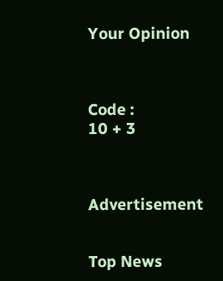Your Opinion



Code :
10 + 3



Advertisement


Top News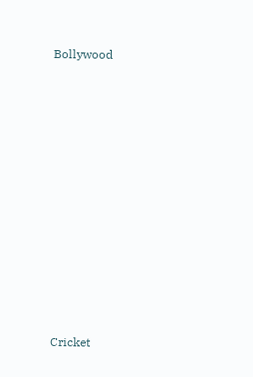Bollywood











Cricket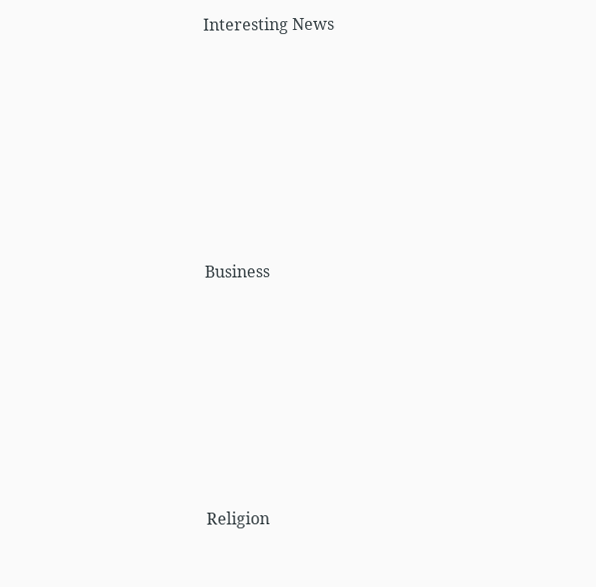Interesting News











Business











Religion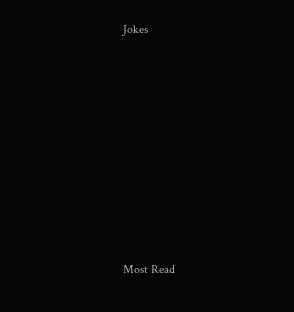Jokes











Most Read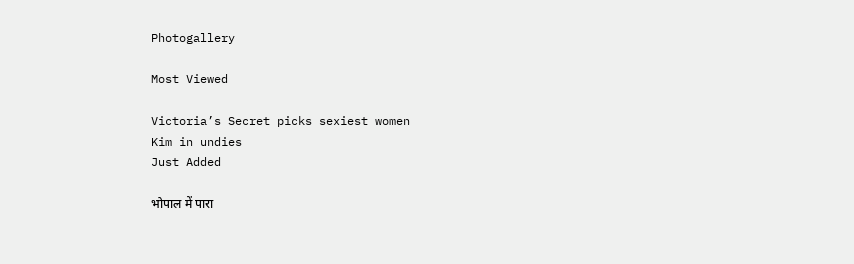Photogallery

Most Viewed

Victoria’s Secret picks sexiest women
Kim in undies
Just Added

भोपाल में पारा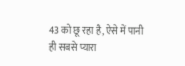43 को छू रहा है, ऐसे में पानी ही सबसे प्यारा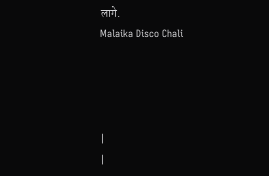लागे.
Malaika Disco Chali




|
|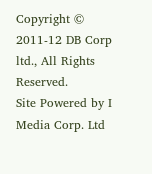Copyright © 2011-12 DB Corp ltd., All Rights Reserved.
Site Powered by I Media Corp. Ltd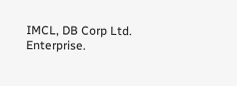IMCL, DB Corp Ltd. Enterprise.